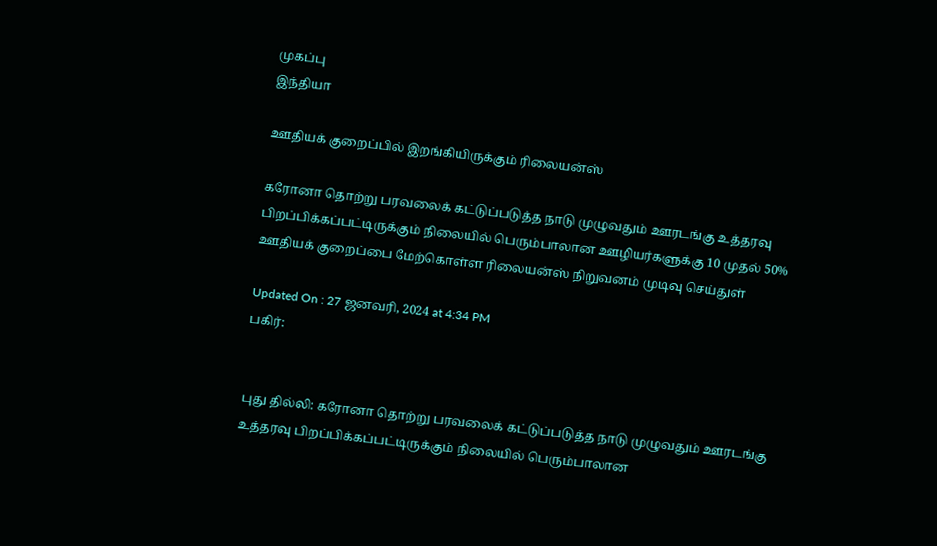முகப்பு
இந்தியா

ஊதியக் குறைப்பில் இறங்கியிருக்கும் ரிலையன்ஸ்

கரோனா தொற்று பரவலைக் கட்டுப்படுத்த நாடு முழுவதும் ஊரடங்கு உத்தரவு பிறப்பிக்கப்பட்டிருக்கும் நிலையில் பெரும்பாலான ஊழியர்களுக்கு 10 முதல் 50% ஊதியக் குறைப்பை மேற்கொள்ள ரிலையன்ஸ் நிறுவனம் முடிவு செய்துள்

Updated On : 27 ஜனவரி, 2024 at 4:34 PM
பகிர்:


புது தில்லி: கரோனா தொற்று பரவலைக் கட்டுப்படுத்த நாடு முழுவதும் ஊரடங்கு உத்தரவு பிறப்பிக்கப்பட்டிருக்கும் நிலையில் பெரும்பாலான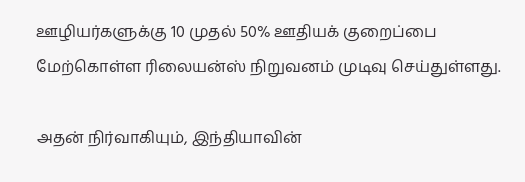ஊழியர்களுக்கு 10 முதல் 50% ஊதியக் குறைப்பை மேற்கொள்ள ரிலையன்ஸ் நிறுவனம் முடிவு செய்துள்ளது.

அதன் நிர்வாகியும், இந்தியாவின்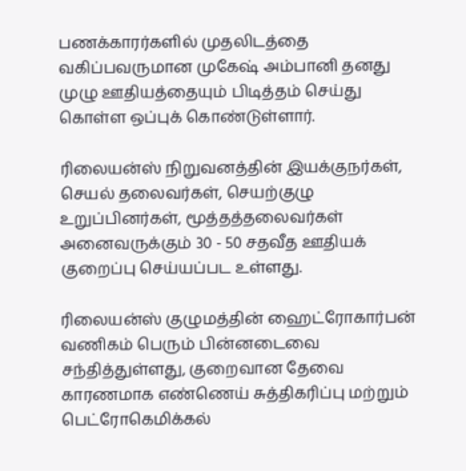பணக்காரர்களில் முதலிடத்தை வகிப்பவருமான முகேஷ் அம்பானி தனது முழு ஊதியத்தையும் பிடித்தம் செய்து கொள்ள ஒப்புக் கொண்டுள்ளார்.

ரிலையன்ஸ் நிறுவனத்தின் இயக்குநர்கள், செயல் தலைவர்கள், செயற்குழு உறுப்பினர்கள், மூத்தத்தலைவர்கள் அனைவருக்கும் 30 - 50 சதவீத ஊதியக் குறைப்பு செய்யப்பட உள்ளது.

ரிலையன்ஸ் குழுமத்தின் ஹைட்ரோகார்பன் வணிகம் பெரும் பின்னடைவை சந்தித்துள்ளது, குறைவான தேவை காரணமாக எண்ணெய் சுத்திகரிப்பு மற்றும் பெட்ரோகெமிக்கல்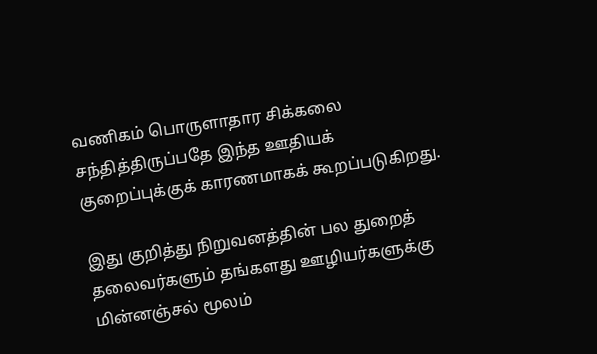வணிகம் பொருளாதார சிக்கலை சந்தித்திருப்பதே இந்த ஊதியக் குறைப்புக்குக் காரணமாகக் கூறப்படுகிறது.

இது குறித்து நிறுவனத்தின் பல துறைத் தலைவர்களும் தங்களது ஊழியர்களுக்கு மின்னஞ்சல் மூலம்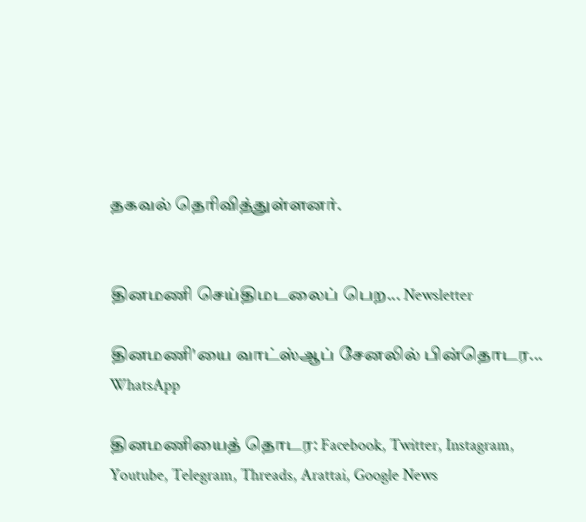தகவல் தெரிவித்துள்ளனர்.


தினமணி செய்திமடலைப் பெற... Newsletter

தினமணி'யை வாட்ஸ்ஆப் சேனலில் பின்தொடர... WhatsApp

தினமணியைத் தொடர: Facebook, Twitter, Instagram, Youtube, Telegram, Threads, Arattai, Google News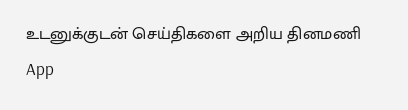உடனுக்குடன் செய்திகளை அறிய தினமணி App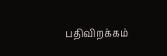பதிவிறக்கம்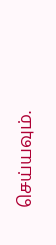செய்யவும்.